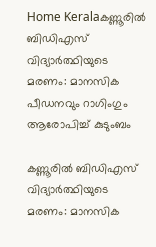Home Keralaകണ്ണൂരിൽ ബിഡിഎസ് വിദ്യാർത്ഥിയുടെ മരണം: മാനസിക പീഡനവും റാഗിംഗും ആരോപിച്ച് കുടുംബം

കണ്ണൂരിൽ ബിഡിഎസ് വിദ്യാർത്ഥിയുടെ മരണം: മാനസിക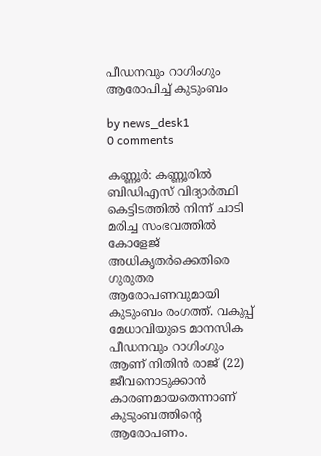പീഡനവും റാഗിംഗും ആരോപിച്ച് കുടുംബം

by news_desk1
0 comments

കണ്ണൂർ: കണ്ണൂരിൽ ബിഡിഎസ് വിദ്യാർത്ഥി കെട്ടിടത്തിൽ നിന്ന് ചാടി മരിച്ച സംഭവത്തിൽ കോളേജ് അധികൃതർക്കെതിരെ ഗുരുതര ആരോപണവുമായി കുടുംബം രംഗത്ത്. വകുപ്പ് മേധാവിയുടെ മാനസിക പീഡനവും റാഗിംഗും ആണ് നിതിൻ രാജ് (22) ജീവനൊടുക്കാൻ കാരണമായതെന്നാണ് കുടുംബത്തിന്റെ ആരോപണം.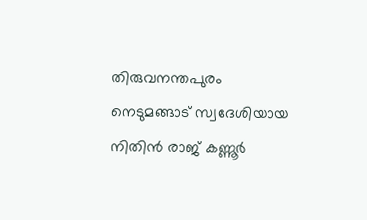തിരുവനന്തപുരം നെടുമങ്ങാട് സ്വദേശിയായ നിതിൻ രാജ് കണ്ണൂർ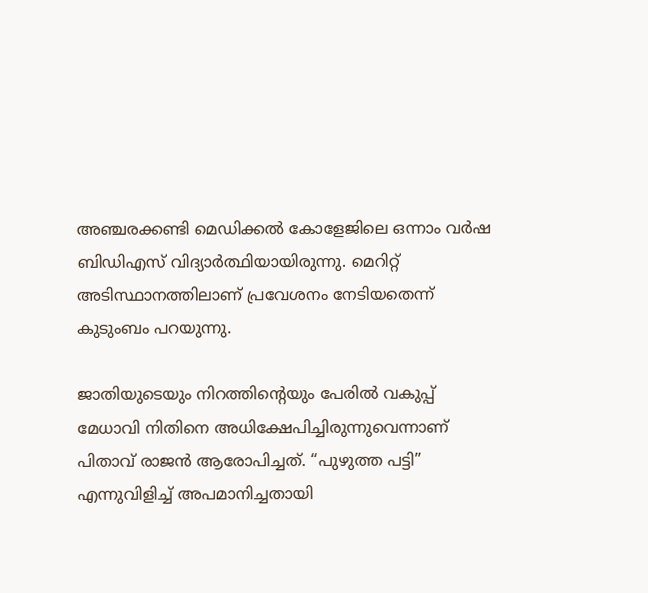അഞ്ചരക്കണ്ടി മെഡിക്കൽ കോളേജിലെ ഒന്നാം വർഷ ബിഡിഎസ് വിദ്യാർത്ഥിയായിരുന്നു. മെറിറ്റ് അടിസ്ഥാനത്തിലാണ് പ്രവേശനം നേടിയതെന്ന് കുടുംബം പറയുന്നു.

ജാതിയുടെയും നിറത്തിന്റെയും പേരിൽ വകുപ്പ് മേധാവി നിതിനെ അധിക്ഷേപിച്ചിരുന്നുവെന്നാണ് പിതാവ് രാജൻ ആരോപിച്ചത്. “പുഴുത്ത പട്ടി” എന്നുവിളിച്ച് അപമാനിച്ചതായി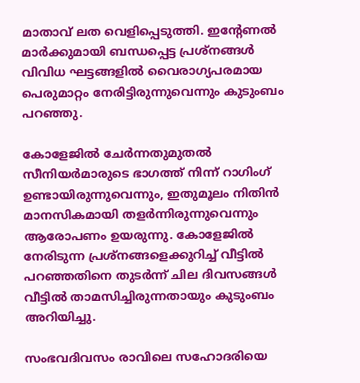മാതാവ് ലത വെളിപ്പെടുത്തി. ഇന്റേണൽ മാർക്കുമായി ബന്ധപ്പെട്ട പ്രശ്നങ്ങൾ വിവിധ ഘട്ടങ്ങളിൽ വൈരാഗ്യപരമായ പെരുമാറ്റം നേരിട്ടിരുന്നുവെന്നും കുടുംബം പറഞ്ഞു.

കോളേജിൽ ചേർന്നതുമുതൽ സീനിയർമാരുടെ ഭാഗത്ത് നിന്ന് റാഗിംഗ് ഉണ്ടായിരുന്നുവെന്നും, ഇതുമൂലം നിതിൻ മാനസികമായി തളർന്നിരുന്നുവെന്നും ആരോപണം ഉയരുന്നു. കോളേജിൽ നേരിടുന്ന പ്രശ്നങ്ങളെക്കുറിച്ച് വീട്ടിൽ പറഞ്ഞതിനെ തുടർന്ന് ചില ദിവസങ്ങൾ വീട്ടിൽ താമസിച്ചിരുന്നതായും കുടുംബം അറിയിച്ചു.

സംഭവദിവസം രാവിലെ സഹോദരിയെ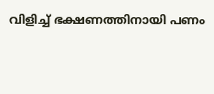വിളിച്ച് ഭക്ഷണത്തിനായി പണം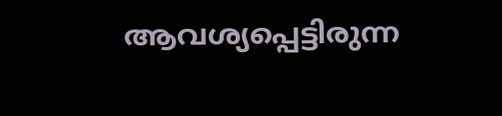ആവശ്യപ്പെട്ടിരുന്ന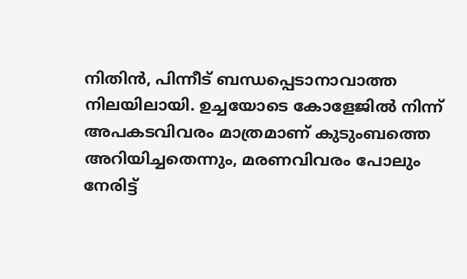നിതിൻ, പിന്നീട് ബന്ധപ്പെടാനാവാത്ത നിലയിലായി. ഉച്ചയോടെ കോളേജിൽ നിന്ന് അപകടവിവരം മാത്രമാണ് കുടുംബത്തെ അറിയിച്ചതെന്നും, മരണവിവരം പോലും നേരിട്ട്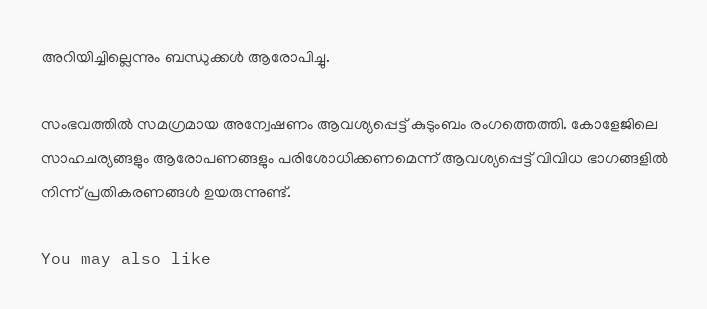അറിയിച്ചില്ലെന്നും ബന്ധുക്കൾ ആരോപിച്ചു.

സംഭവത്തിൽ സമഗ്രമായ അന്വേഷണം ആവശ്യപ്പെട്ട് കുടുംബം രംഗത്തെത്തി. കോളേജിലെ സാഹചര്യങ്ങളും ആരോപണങ്ങളും പരിശോധിക്കണമെന്ന് ആവശ്യപ്പെട്ട് വിവിധ ഭാഗങ്ങളിൽ നിന്ന് പ്രതികരണങ്ങൾ ഉയരുന്നുണ്ട്.

You may also like